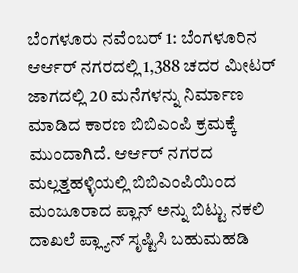ಬೆಂಗಳೂರು ನವೆಂಬರ್ 1: ಬೆಂಗಳೂರಿನ ಆರ್ಆರ್ ನಗರದಲ್ಲಿ 1,388 ಚದರ ಮೀಟರ್ ಜಾಗದಲ್ಲಿ 20 ಮನೆಗಳನ್ನು ನಿರ್ಮಾಣ ಮಾಡಿದ ಕಾರಣ ಬಿಬಿಎಂಪಿ ಕ್ರಮಕ್ಕೆ ಮುಂದಾಗಿದೆ. ಆರ್ಆರ್ ನಗರದ ಮಲ್ಲತ್ತಹಳ್ಳಿಯಲ್ಲಿ ಬಿಬಿಎಂಪಿಯಿಂದ ಮಂಜೂರಾದ ಪ್ಲಾನ್ ಅನ್ನು ಬಿಟ್ಟು ನಕಲಿ ದಾಖಲೆ ಪ್ಲ್ಯಾನ್ ಸೃಷ್ಟಿಸಿ ಬಹುಮಹಡಿ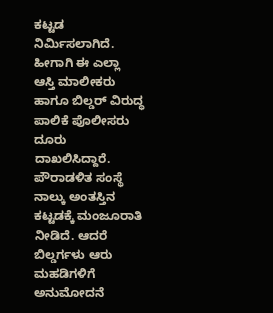ಕಟ್ಟಡ ನಿರ್ಮಿಸಲಾಗಿದೆ. ಹೀಗಾಗಿ ಈ ಎಲ್ಲಾ ಆಸ್ತಿ ಮಾಲೀಕರು ಹಾಗೂ ಬಿಲ್ಡರ್ ವಿರುದ್ಧ ಪಾಲಿಕೆ ಪೊಲೀಸರು ದೂರು ದಾಖಲಿಸಿದ್ದಾರೆ.
ಪೌರಾಡಳಿತ ಸಂಸ್ಥೆ ನಾಲ್ಕು ಅಂತಸ್ತಿನ ಕಟ್ಟಡಕ್ಕೆ ಮಂಜೂರಾತಿ ನೀಡಿದೆ. ಆದರೆ ಬಿಲ್ಡರ್ಗಳು ಆರು ಮಹಡಿಗಳಿಗೆ ಅನುಮೋದನೆ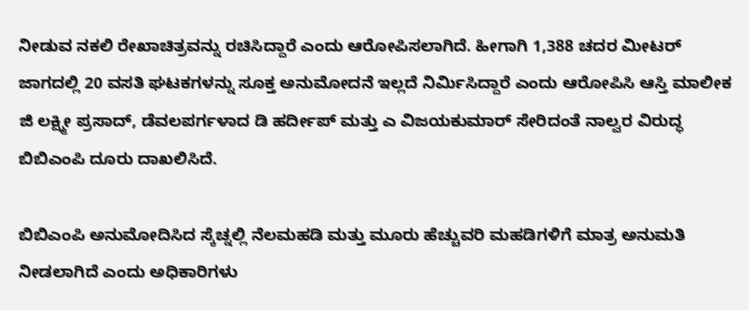ನೀಡುವ ನಕಲಿ ರೇಖಾಚಿತ್ರವನ್ನು ರಚಿಸಿದ್ದಾರೆ ಎಂದು ಆರೋಪಿಸಲಾಗಿದೆ. ಹೀಗಾಗಿ 1,388 ಚದರ ಮೀಟರ್ ಜಾಗದಲ್ಲಿ 20 ವಸತಿ ಘಟಕಗಳನ್ನು ಸೂಕ್ತ ಅನುಮೋದನೆ ಇಲ್ಲದೆ ನಿರ್ಮಿಸಿದ್ದಾರೆ ಎಂದು ಆರೋಪಿಸಿ ಆಸ್ತಿ ಮಾಲೀಕ ಜಿ ಲಕ್ಷ್ಮೀ ಪ್ರಸಾದ್, ಡೆವಲಪರ್ಗಳಾದ ಡಿ ಹರ್ದೀಪ್ ಮತ್ತು ಎ ವಿಜಯಕುಮಾರ್ ಸೇರಿದಂತೆ ನಾಲ್ವರ ವಿರುದ್ಧ ಬಿಬಿಎಂಪಿ ದೂರು ದಾಖಲಿಸಿದೆ.

ಬಿಬಿಎಂಪಿ ಅನುಮೋದಿಸಿದ ಸ್ಕೆಚ್ನಲ್ಲಿ ನೆಲಮಹಡಿ ಮತ್ತು ಮೂರು ಹೆಚ್ಚುವರಿ ಮಹಡಿಗಳಿಗೆ ಮಾತ್ರ ಅನುಮತಿ ನೀಡಲಾಗಿದೆ ಎಂದು ಅಧಿಕಾರಿಗಳು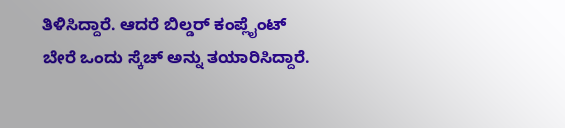ತಿಳಿಸಿದ್ದಾರೆ. ಆದರೆ ಬಿಲ್ಡರ್ ಕಂಪ್ಲೈಂಟ್ ಬೇರೆ ಒಂದು ಸ್ಕೆಚ್ ಅನ್ನು ತಯಾರಿಸಿದ್ದಾರೆ.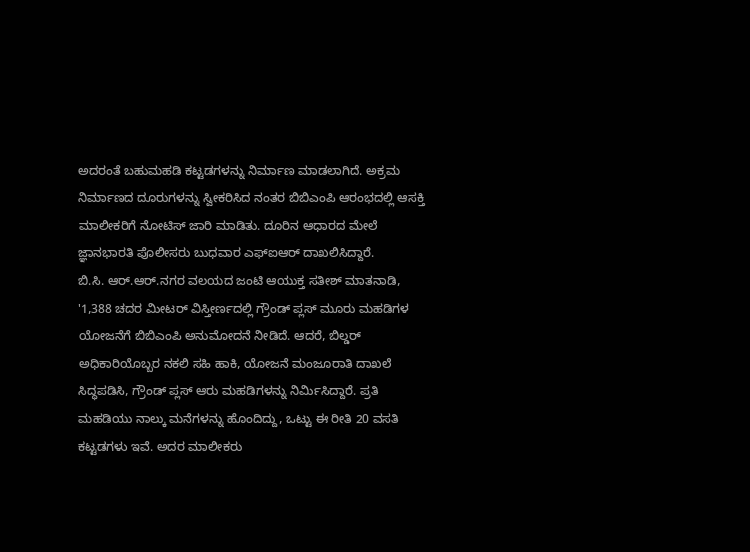ಅದರಂತೆ ಬಹುಮಹಡಿ ಕಟ್ಟಡಗಳನ್ನು ನಿರ್ಮಾಣ ಮಾಡಲಾಗಿದೆ. ಅಕ್ರಮ ನಿರ್ಮಾಣದ ದೂರುಗಳನ್ನು ಸ್ವೀಕರಿಸಿದ ನಂತರ ಬಿಬಿಎಂಪಿ ಆರಂಭದಲ್ಲಿ ಆಸಕ್ತಿ ಮಾಲೀಕರಿಗೆ ನೋಟಿಸ್ ಜಾರಿ ಮಾಡಿತು. ದೂರಿನ ಆಧಾರದ ಮೇಲೆ ಜ್ಞಾನಭಾರತಿ ಪೊಲೀಸರು ಬುಧವಾರ ಎಫ್ಐಆರ್ ದಾಖಲಿಸಿದ್ದಾರೆ.
ಬಿ.ಸಿ. ಆರ್.ಆರ್.ನಗರ ವಲಯದ ಜಂಟಿ ಆಯುಕ್ತ ಸತೀಶ್ ಮಾತನಾಡಿ, '1,388 ಚದರ ಮೀಟರ್ ವಿಸ್ತೀರ್ಣದಲ್ಲಿ ಗ್ರೌಂಡ್ ಪ್ಲಸ್ ಮೂರು ಮಹಡಿಗಳ ಯೋಜನೆಗೆ ಬಿಬಿಎಂಪಿ ಅನುಮೋದನೆ ನೀಡಿದೆ. ಆದರೆ, ಬಿಲ್ಡರ್ ಅಧಿಕಾರಿಯೊಬ್ಬರ ನಕಲಿ ಸಹಿ ಹಾಕಿ, ಯೋಜನೆ ಮಂಜೂರಾತಿ ದಾಖಲೆ ಸಿದ್ಧಪಡಿಸಿ, ಗ್ರೌಂಡ್ ಪ್ಲಸ್ ಆರು ಮಹಡಿಗಳನ್ನು ನಿರ್ಮಿಸಿದ್ದಾರೆ. ಪ್ರತಿ ಮಹಡಿಯು ನಾಲ್ಕು ಮನೆಗಳನ್ನು ಹೊಂದಿದ್ದು, ಒಟ್ಟು ಈ ರೀತಿ 20 ವಸತಿ ಕಟ್ಟಡಗಳು ಇವೆ. ಅದರ ಮಾಲೀಕರು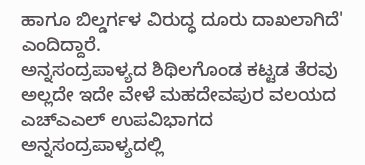ಹಾಗೂ ಬಿಲ್ಡರ್ಗಳ ವಿರುದ್ಧ ದೂರು ದಾಖಲಾಗಿದೆ' ಎಂದಿದ್ದಾರೆ.
ಅನ್ನಸಂದ್ರಪಾಳ್ಯದ ಶಿಥಿಲಗೊಂಡ ಕಟ್ಟಡ ತೆರವು
ಅಲ್ಲದೇ ಇದೇ ವೇಳೆ ಮಹದೇವಪುರ ವಲಯದ ಎಚ್ಎಎಲ್ ಉಪವಿಭಾಗದ ಅನ್ನಸಂದ್ರಪಾಳ್ಯದಲ್ಲಿ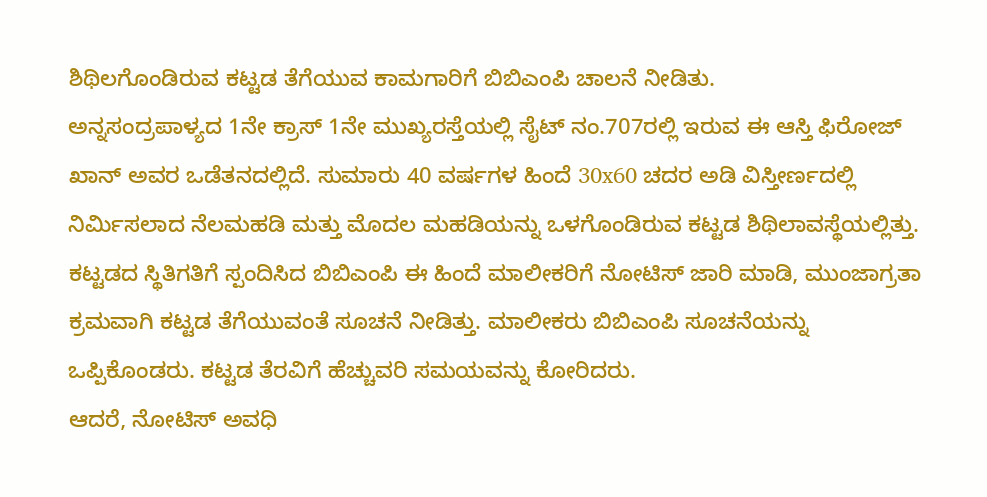ಶಿಥಿಲಗೊಂಡಿರುವ ಕಟ್ಟಡ ತೆಗೆಯುವ ಕಾಮಗಾರಿಗೆ ಬಿಬಿಎಂಪಿ ಚಾಲನೆ ನೀಡಿತು.
ಅನ್ನಸಂದ್ರಪಾಳ್ಯದ 1ನೇ ಕ್ರಾಸ್ 1ನೇ ಮುಖ್ಯರಸ್ತೆಯಲ್ಲಿ ಸೈಟ್ ನಂ.707ರಲ್ಲಿ ಇರುವ ಈ ಆಸ್ತಿ ಫಿರೋಜ್ ಖಾನ್ ಅವರ ಒಡೆತನದಲ್ಲಿದೆ. ಸುಮಾರು 40 ವರ್ಷಗಳ ಹಿಂದೆ 30x60 ಚದರ ಅಡಿ ವಿಸ್ತೀರ್ಣದಲ್ಲಿ ನಿರ್ಮಿಸಲಾದ ನೆಲಮಹಡಿ ಮತ್ತು ಮೊದಲ ಮಹಡಿಯನ್ನು ಒಳಗೊಂಡಿರುವ ಕಟ್ಟಡ ಶಿಥಿಲಾವಸ್ಥೆಯಲ್ಲಿತ್ತು.
ಕಟ್ಟಡದ ಸ್ಥಿತಿಗತಿಗೆ ಸ್ಪಂದಿಸಿದ ಬಿಬಿಎಂಪಿ ಈ ಹಿಂದೆ ಮಾಲೀಕರಿಗೆ ನೋಟಿಸ್ ಜಾರಿ ಮಾಡಿ, ಮುಂಜಾಗ್ರತಾ ಕ್ರಮವಾಗಿ ಕಟ್ಟಡ ತೆಗೆಯುವಂತೆ ಸೂಚನೆ ನೀಡಿತ್ತು. ಮಾಲೀಕರು ಬಿಬಿಎಂಪಿ ಸೂಚನೆಯನ್ನು ಒಪ್ಪಿಕೊಂಡರು. ಕಟ್ಟಡ ತೆರವಿಗೆ ಹೆಚ್ಚುವರಿ ಸಮಯವನ್ನು ಕೋರಿದರು.
ಆದರೆ, ನೋಟಿಸ್ ಅವಧಿ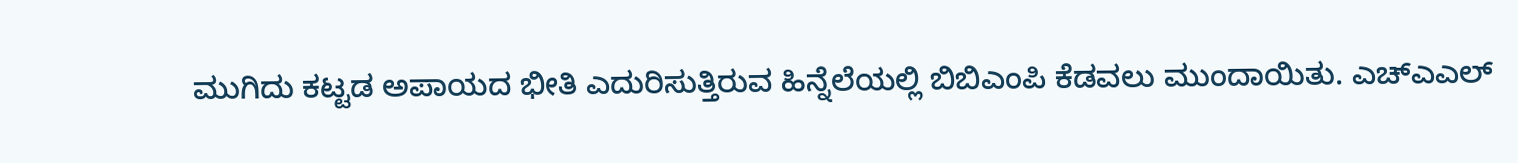ಮುಗಿದು ಕಟ್ಟಡ ಅಪಾಯದ ಭೀತಿ ಎದುರಿಸುತ್ತಿರುವ ಹಿನ್ನೆಲೆಯಲ್ಲಿ ಬಿಬಿಎಂಪಿ ಕೆಡವಲು ಮುಂದಾಯಿತು. ಎಚ್ಎಎಲ್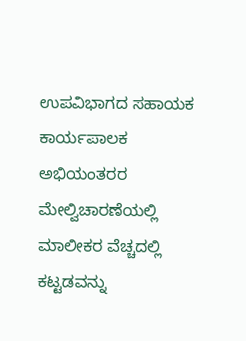ಉಪವಿಭಾಗದ ಸಹಾಯಕ ಕಾರ್ಯಪಾಲಕ ಅಭಿಯಂತರರ ಮೇಲ್ವಿಚಾರಣೆಯಲ್ಲಿ ಮಾಲೀಕರ ವೆಚ್ಚದಲ್ಲಿ ಕಟ್ಟಡವನ್ನು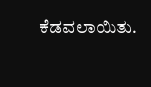ಕೆಡವಲಾಯಿತು.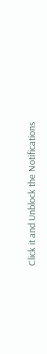Click it and Unblock the Notifications